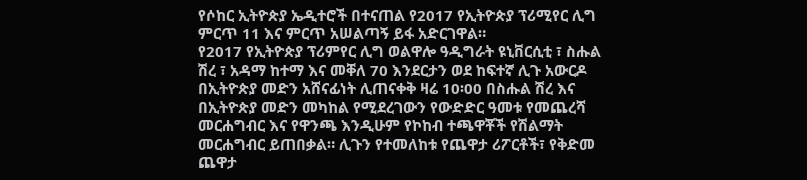የሶከር ኢትዮጵያ ኤዲተሮች በተናጠል የ2017 የኢትዮጵያ ፕሪሚየር ሊግ ምርጥ 11 እና ምርጥ አሠልጣኝ ይፋ አድርገዋል።
የ2017 የኢትዮጵያ ፕሪምየር ሊግ ወልዋሎ ዓዲግራት ዩኒቨርሲቲ ፣ ስሑል ሽረ ፣ አዳማ ከተማ እና መቐለ 70 እንደርታን ወደ ከፍተኛ ሊጉ አውርዶ በኢትዮጵያ መድን አሸናፊነት ሊጠናቀቅ ዛሬ 10፡00 በስሑል ሽረ እና በኢትዮጵያ መድን መካከል የሚደረገውን የውድድር ዓመቱ የመጨረሻ መርሐግብር እና የዋንጫ እንዲሁም የኮከብ ተጫዋቾች የሽልማት መርሐግብር ይጠበቃል። ሊጉን የተመለከቱ የጨዋታ ሪፖርቶች፣ የቅድመ ጨዋታ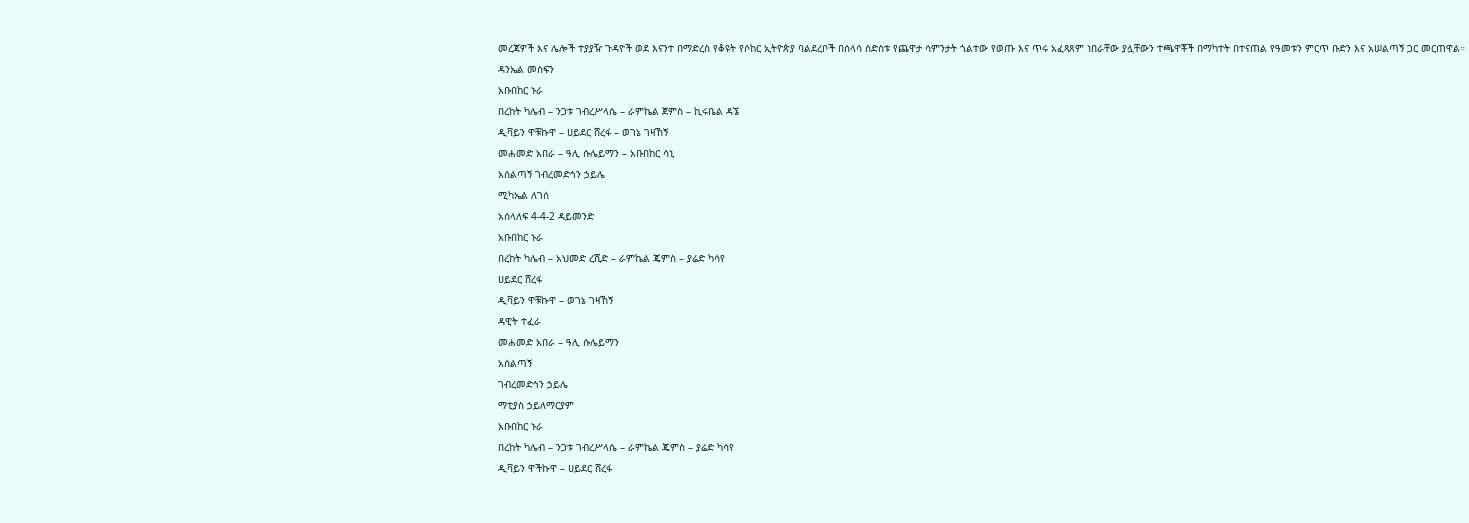መረጃዎች እና ሌሎች ተያያዥ ጉዳዮች ወደ እናንተ በማድረስ የቆዩት የሶከር ኢትዮጵያ ባልደረቦች በሰላሳ ስድስቱ የጨዋታ ሳምንታት ጎልተው የወጡ እና ጥሩ አፈጻጸም ነበራቸው ያሏቸውን ተጫዋቾች በማካተት በተናጠል የዓመቱን ምርጥ ቡድን እና አሠልጣኝ ጋር መርጠዋል።
ዳንኤል መስፍን
አቡበከር ኑራ
በረከት ካሌብ – ንጋቱ ገብረሥላሴ – ራምኬል ጀምስ – ኪሩቤል ዳኜ
ዲቫይን ዋቹኩዋ – ሀይደር ሸረፋ – ወገኔ ገዛኸኝ
መሐመድ አበራ – ዓሊ ሱሌይማን – አቡበከር ሳኒ
አሰልጣኝ ገብረመድኅን ኃይሌ
ሚካኤል ለገሰ
አሰላለፍ 4-4-2 ዳይመንድ
አቡበከር ኑራ
በረከት ካሌብ – አህመድ ረሺድ – ራምኬል ጄምስ – ያሬድ ካሳየ
ሀይደር ሸረፋ
ዲቫይን ዋቹኩዋ – ወገኔ ገዛኸኝ
ዳዊት ተፈራ
መሐመድ አበራ – ዓሊ ሱሌይማን
አሰልጣኝ
ገብረመድኅን ኃይሌ
ማቲያስ ኃይለማርያም
አቡበከር ኑራ
በረከት ካሌብ – ንጋቱ ገብረሥላሴ – ራምኬል ጄምስ – ያሬድ ካሳየ
ዲቫይን ዋችኩዋ – ሀይደር ሸረፋ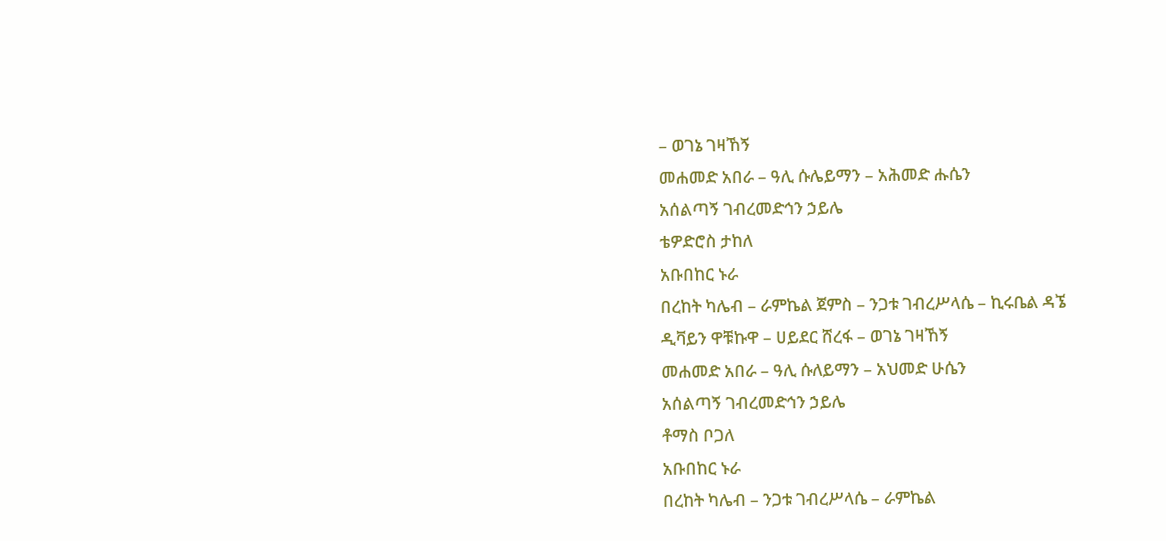– ወገኔ ገዛኸኝ
መሐመድ አበራ – ዓሊ ሱሌይማን – አሕመድ ሑሴን
አሰልጣኝ ገብረመድኅን ኃይሌ
ቴዎድሮስ ታከለ
አቡበከር ኑራ
በረከት ካሌብ – ራምኬል ጀምስ – ንጋቱ ገብረሥላሴ – ኪሩቤል ዳኜ
ዲቫይን ዋቹኩዋ – ሀይደር ሸረፋ – ወገኔ ገዛኸኝ
መሐመድ አበራ – ዓሊ ሱለይማን – አህመድ ሁሴን
አሰልጣኝ ገብረመድኅን ኃይሌ
ቶማስ ቦጋለ
አቡበከር ኑራ
በረከት ካሌብ – ንጋቱ ገብረሥላሴ – ራምኬል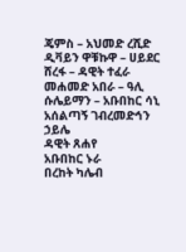ጄምስ – አህመድ ረሺድ
ዲቫይን ዋቹኩዋ – ሀይደር ሸረፋ – ዳዊት ተፈራ
መሐመድ አበራ – ዓሊ ሱሌይማን – አቡበከር ሳኒ
አሰልጣኝ ገብረመድኅን ኃይሌ
ዳዊት ጸሐየ
አቡበከር ኑራ
በረከት ካሌብ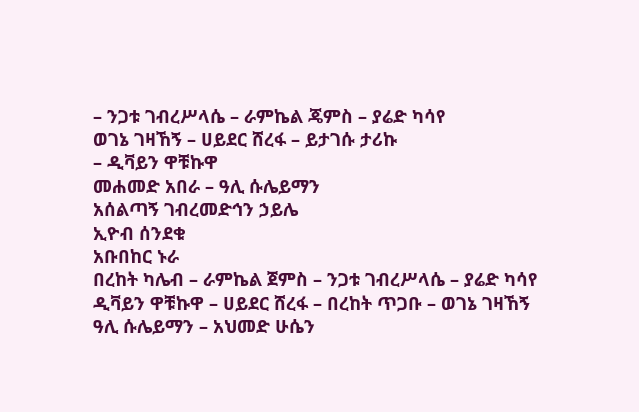– ንጋቱ ገብረሥላሴ – ራምኬል ጄምስ – ያሬድ ካሳየ
ወገኔ ገዛኸኝ – ሀይደር ሸረፋ – ይታገሱ ታሪኩ
– ዲቫይን ዋቹኩዋ
መሐመድ አበራ – ዓሊ ሱሌይማን
አሰልጣኝ ገብረመድኅን ኃይሌ
ኢዮብ ሰንደቁ
አቡበከር ኑራ
በረከት ካሌብ – ራምኬል ጀምስ – ንጋቱ ገብረሥላሴ – ያሬድ ካሳየ
ዲቫይን ዋቹኩዋ – ሀይደር ሸረፋ – በረከት ጥጋቡ – ወገኔ ገዛኸኝ
ዓሊ ሱሌይማን – አህመድ ሁሴን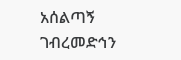አሰልጣኝ ገብረመድኅን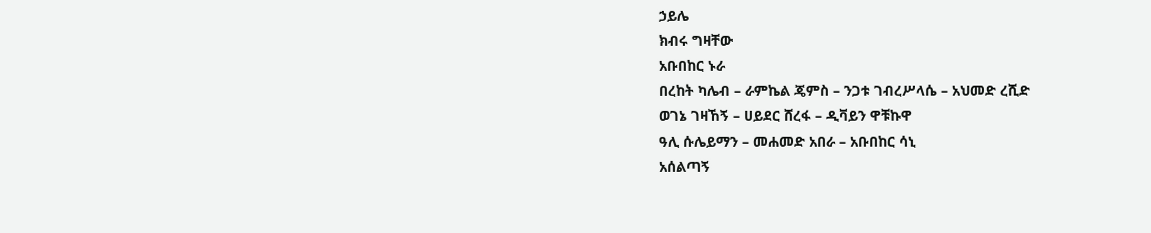ኃይሌ
ክብሩ ግዛቸው
አቡበከር ኑራ
በረከት ካሌብ – ራምኬል ጄምስ – ንጋቱ ገብረሥላሴ – አህመድ ረሺድ
ወገኔ ገዛኸኝ – ሀይደር ሸረፋ – ዲቫይን ዋቹኩዋ
ዓሊ ሱሌይማን – መሐመድ አበራ – አቡበከር ሳኒ
አሰልጣኝ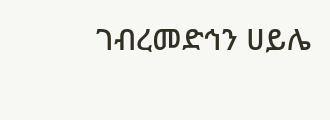ገብረመድኅን ሀይሌ